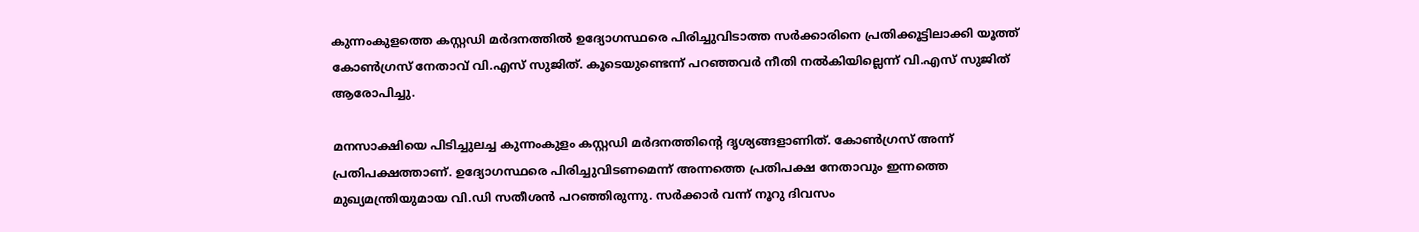കുന്നംകുളത്തെ കസ്റ്റഡി മര്‍ദനത്തില്‍ ഉദ്യോഗസ്ഥരെ പിരിച്ചുവിടാത്ത സര്‍ക്കാരിനെ പ്രതിക്കൂട്ടിലാക്കി യൂത്ത് കോണ്‍ഗ്രസ് നേതാവ് വി.എസ് സുജിത്. കൂടെയുണ്ടെന്ന് പറഞ്ഞവര്‍ നീതി നല്‍കിയില്ലെന്ന് വി.എസ് സുജിത് ആരോപിച്ചു.

മനസാക്ഷിയെ പിടിച്ചുലച്ച കുന്നംകുളം കസ്റ്റഡി മര്‍ദനത്തിന്‍റെ ദൃശ്യങ്ങളാണിത്. കോണ്‍ഗ്രസ് അന്ന് പ്രതിപക്ഷത്താണ്. ഉദ്യോഗസ്ഥരെ പിരിച്ചുവിടണമെന്ന് അന്നത്തെ പ്രതിപക്ഷ നേതാവും ഇന്നത്തെ മുഖ്യമന്ത്രിയുമായ വി.ഡി സതീശന്‍ പറഞ്ഞിരുന്നു. സര്‍ക്കാര്‍ വന്ന് നൂറു ദിവസം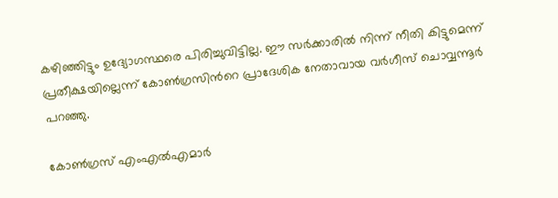കഴിഞ്ഞിട്ടും ഉദ്യോഗസ്ഥരെ പിരിച്ചുവിട്ടില്ല. ഈ സര്‍ക്കാരില്‍ നിന്ന് നീതി കിട്ടുമെന്ന് പ്രതീക്ഷയില്ലെന്ന് കോണ്‍ഗ്രസിന്‍റെ പ്രാദേശിക നേതാവായ വര്‍ഗീസ് ചൊവ്വന്നൂര്‍ പറഞ്ഞു.

കോണ്‍ഗ്രസ് എംഎല്‍എമാര്‍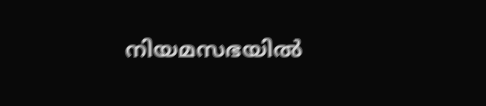നിയമസഭയില്‍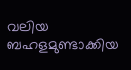വലിയ ബഹളമുണ്ടാക്കിയ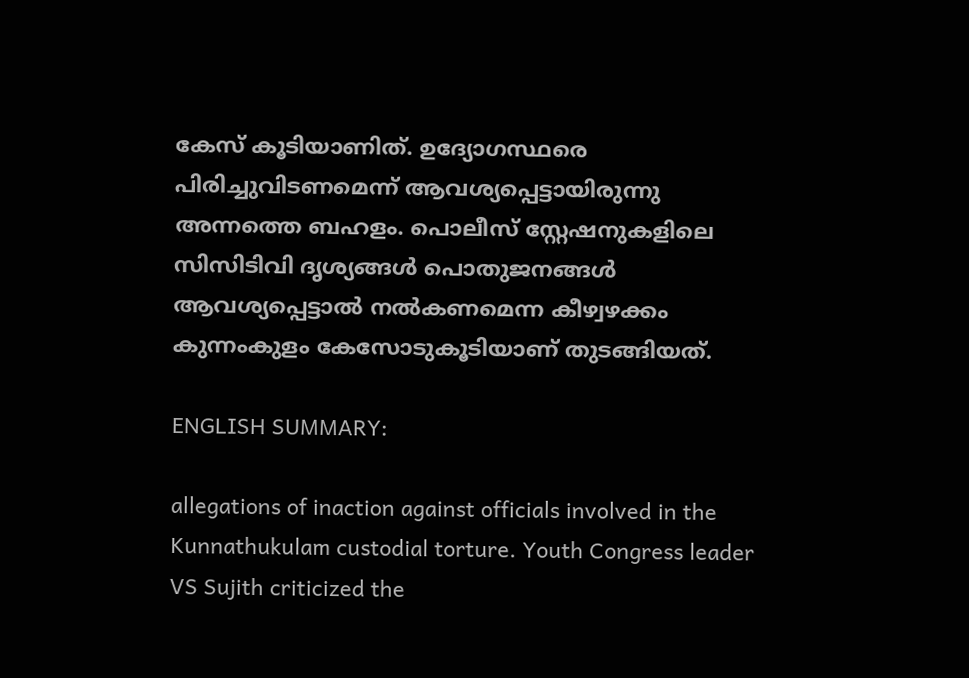കേസ് കൂടിയാണിത്. ഉദ്യോഗസ്ഥരെ പിരിച്ചുവിടണമെന്ന് ആവശ്യപ്പെട്ടായിരുന്നു അന്നത്തെ ബഹളം. പൊലീസ് സ്റ്റേഷനുകളിലെ സിസിടിവി ദൃശ്യങ്ങള്‍ പൊതുജനങ്ങള്‍ ആവശ്യപ്പെട്ടാല്‍ നല്‍കണമെന്ന കീഴ്വഴക്കം കുന്നംകുളം കേസോടുകൂടിയാണ് തുടങ്ങിയത്.

ENGLISH SUMMARY:

allegations of inaction against officials involved in the Kunnathukulam custodial torture. Youth Congress leader VS Sujith criticized the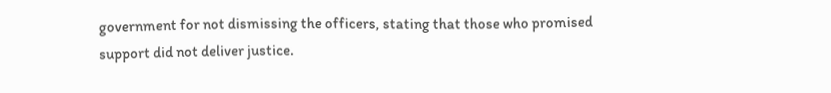government for not dismissing the officers, stating that those who promised support did not deliver justice.